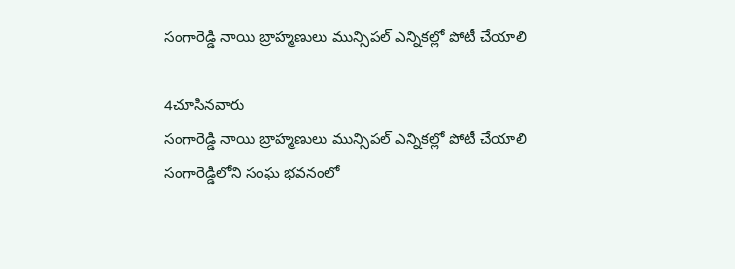సంగారెడ్డి నాయి బ్రాహ్మణులు మున్సిపల్ ఎన్నికల్లో పోటీ చేయాలి

4చూసినవారు
సంగారెడ్డి నాయి బ్రాహ్మణులు మున్సిపల్ ఎన్నికల్లో పోటీ చేయాలి
సంగారెడ్డిలోని సంఘ భవనంలో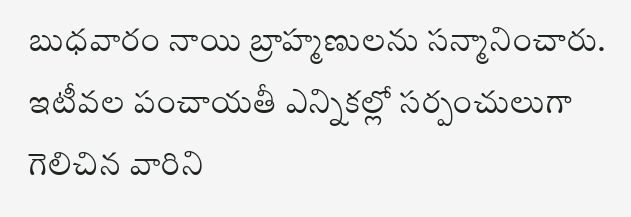బుధవారం నాయి బ్రాహ్మణులను సన్మానించారు. ఇటీవల పంచాయతీ ఎన్నికల్లో సర్పంచులుగా గెలిచిన వారిని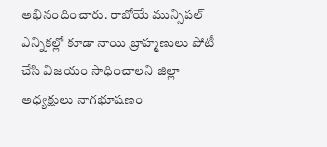అభినందించారు. రాబోయే మున్సిపల్ ఎన్నికల్లో కూడా నాయి బ్రాహ్మణులు పోటీ చేసి విజయం సాధించాలని జిల్లా అధ్యక్షులు నాగభూషణం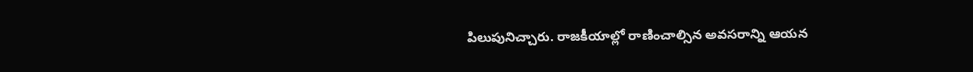పిలుపునిచ్చారు. రాజకీయాల్లో రాణించాల్సిన అవసరాన్ని ఆయన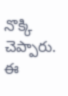నొక్కి చెప్పారు. ఈ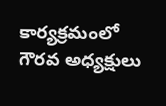కార్యక్రమంలో గౌరవ అధ్యక్షులు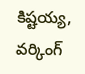కిష్టయ్య, వర్కింగ్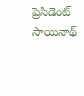ప్రెసిడెంట్ సాయినాథ్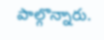పాల్గొన్నారు.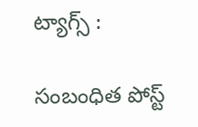ట్యాగ్స్ :

సంబంధిత పోస్ట్